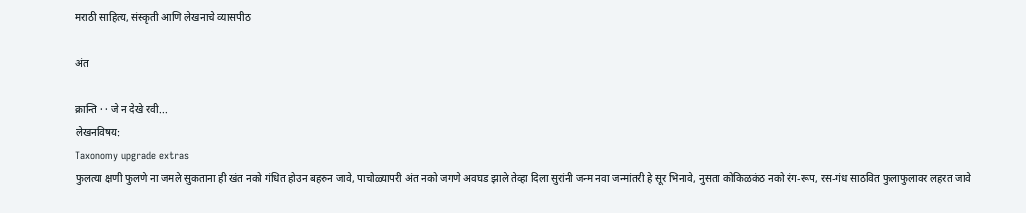मराठी साहित्य, संस्कृती आणि लेखनाचे व्यासपीठ

अंत

क्रान्ति · · जे न देखे रवी...
लेखनविषय:
Taxonomy upgrade extras
फुलत्या क्षणी फुलणे ना जमले सुकताना ही खंत नको गंधित होउन बहरुन जावे, पाचोळ्यापरी अंत नको जगणे अवघड झाले तेव्हा दिला सुरांनी जन्म नवा जन्मांतरी हे सूर भिनावे, नुसता कोकिळकंठ नको रंग-रूप, रस-गंध साठवित फुलाफुलावर लहरत जावे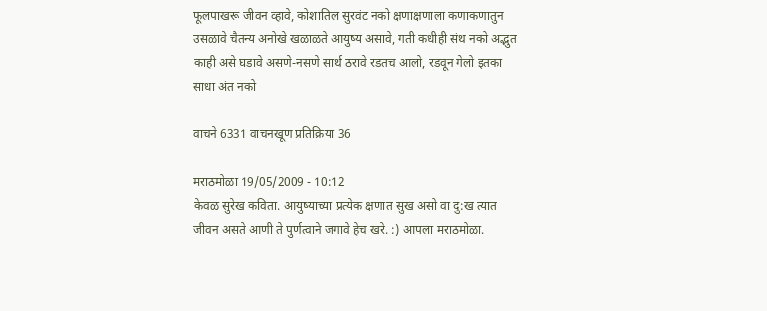फूलपाखरू जीवन व्हावे, कोशातिल सुरवंट नको क्षणाक्षणाला कणाकणातुन उसळावे चैतन्य अनोखे खळाळते आयुष्य असावे, गती कधीही संथ नको अद्भुत काही असे घडावे असणे-नसणे सार्थ ठरावे रडतच आलो, रडवून गेलो इतका साधा अंत नको

वाचने 6331 वाचनखूण प्रतिक्रिया 36

मराठमोळा 19/05/2009 - 10:12
केवळ सुरेख कविता. आयुष्याच्या प्रत्येक क्षणात सुख असो वा दु:ख त्यात जीवन असते आणी ते पुर्णत्वाने जगावे हेच खरे. :) आपला मराठमोळा.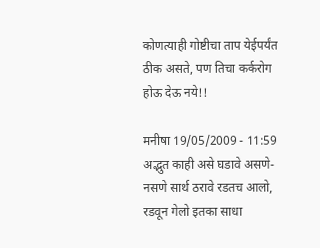कोणत्याही गोष्टीचा ताप येईपर्यंत ठीक असते, पण तिचा कर्करोग होऊ देऊ नये!!

मनीषा 19/05/2009 - 11:59
अद्भुत काही असे घडावे असणे-नसणे सार्थ ठरावे रडतच आलो, रडवून गेलो इतका साधा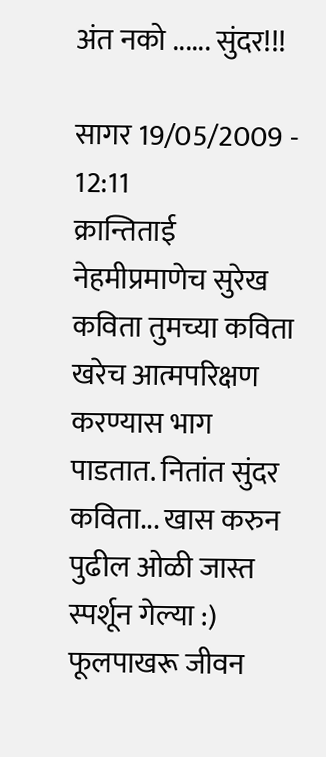अंत नको ...... सुंदर!!!

सागर 19/05/2009 - 12:11
क्रान्तिताई नेहमीप्रमाणेच सुरेख कविता तुमच्या कविता खरेच आत्मपरिक्षण करण्यास भाग पाडतात. नितांत सुंदर कविता... खास करुन पुढील ओळी जास्त स्पर्शून गेल्या :) फूलपाखरू जीवन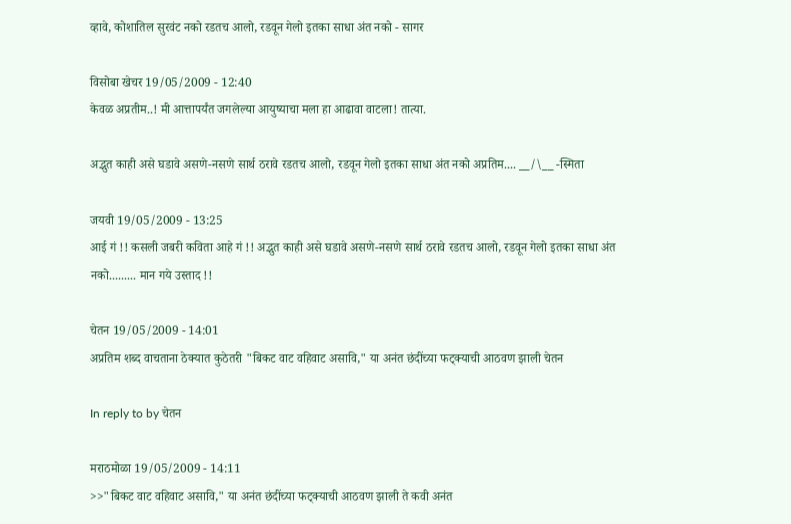व्हावे, कोशातिल सुरवंट नको रडतच आलो, रडवून गेलो इतका साधा अंत नको - सागर

विसोबा खेचर 19/05/2009 - 12:40
केवळ अप्रतीम..! मी आत्तापर्यंत जगलेल्या आयुष्याचा मला हा आढावा वाटला! तात्या.

अद्भुत काही असे घडावे असणे-नसणे सार्थ ठरावे रडतच आलो, रडवून गेलो इतका साधा अंत नको अप्रतिम.... __/\__ -स्मिता

जयवी 19/05/2009 - 13:25
आई गं !! कसली जबरी कविता आहे गं !! अद्भुत काही असे घडावे असणे-नसणे सार्थ ठरावे रडतच आलो, रडवून गेलो इतका साधा अंत नको......... मान गये उस्ताद !!

चेतन 19/05/2009 - 14:01
अप्रतिम शब्द वाचताना ठेक्यात कुठेतरी "बिकट वाट वहिवाट असावि," या अनंत छंदींच्या फट्क्याची आठवण झाली चेतन

In reply to by चेतन

मराठमोळा 19/05/2009 - 14:11
>>"बिकट वाट वहिवाट असावि," या अनंत छंदींच्या फट्क्याची आठवण झाली ते कवी अनंत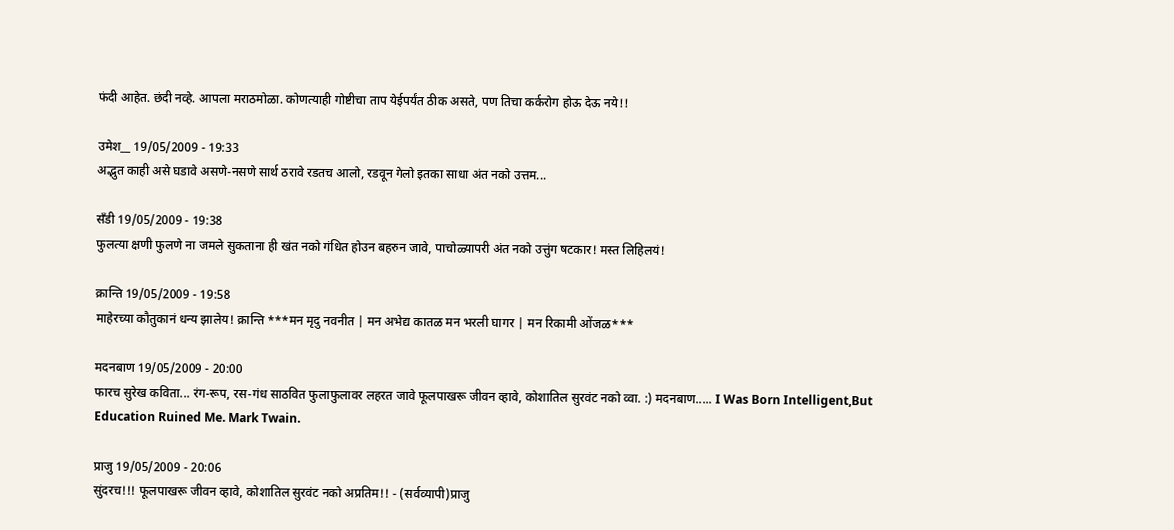फंदी आहेत. छंदी नव्हे. आपला मराठमोळा. कोणत्याही गोष्टीचा ताप येईपर्यंत ठीक असते, पण तिचा कर्करोग होऊ देऊ नये!!

उमेश__ 19/05/2009 - 19:33
अद्भुत काही असे घडावे असणे-नसणे सार्थ ठरावे रडतच आलो, रडवून गेलो इतका साधा अंत नको उत्तम...

सँडी 19/05/2009 - 19:38
फुलत्या क्षणी फुलणे ना जमले सुकताना ही खंत नको गंधित होउन बहरुन जावे, पाचोळ्यापरी अंत नको उत्तुंग षटकार! मस्त लिहिलयं!

क्रान्ति 19/05/2009 - 19:58
माहेरच्या कौतुकानं धन्य झालेय! क्रान्ति ***मन मृदु नवनीत | मन अभेद्य कातळ मन भरली घागर | मन रिकामी ओंजळ***

मदनबाण 19/05/2009 - 20:00
फारच सुरेख कविता... रंग-रूप, रस-गंध साठवित फुलाफुलावर लहरत जावे फूलपाखरू जीवन व्हावे, कोशातिल सुरवंट नको व्वा. :) मदनबाण..... I Was Born Intelligent,But Education Ruined Me. Mark Twain.

प्राजु 19/05/2009 - 20:06
सुंदरच!!! फूलपाखरू जीवन व्हावे, कोशातिल सुरवंट नको अप्रतिम!! - (सर्वव्यापी)प्राजु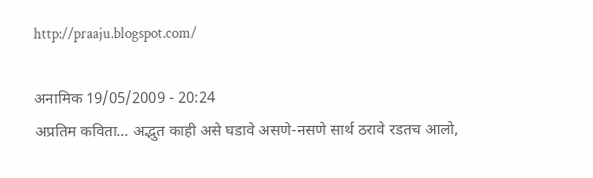http://praaju.blogspot.com/

अनामिक 19/05/2009 - 20:24
अप्रतिम कविता... अद्भुत काही असे घडावे असणे-नसणे सार्थ ठरावे रडतच आलो,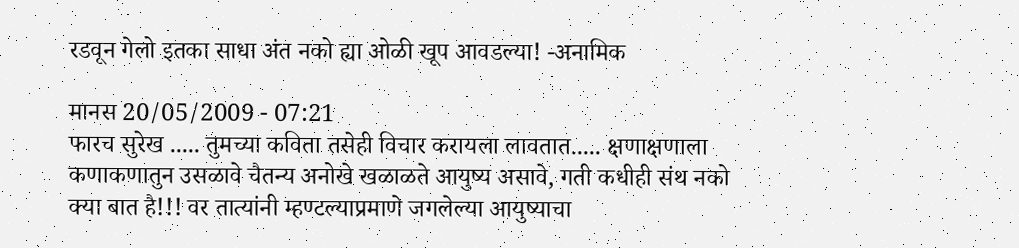रडवून गेलो इतका साधा अंत नको ह्या ओळी खूप आवडल्या! -अनामिक

मानस 20/05/2009 - 07:21
फारच सुरेख ..... तुमच्या कविता तसेही विचार करायला लावतात..... क्षणाक्षणाला कणाकणातुन उसळावे चैतन्य अनोखे खळाळते आयुष्य असावे, गती कधीही संथ नको क्या बात है!!! वर तात्यांनी म्हण्टल्याप्रमाणे जगलेल्या आयुष्याचा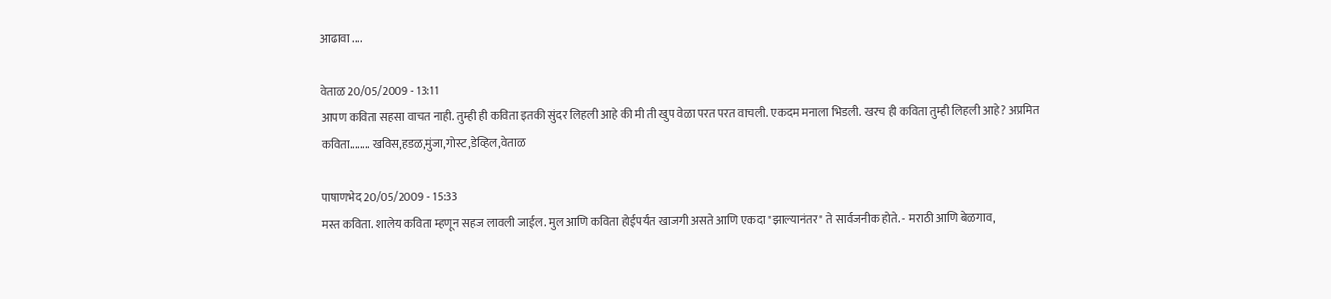आढावा ....

वेताळ 20/05/2009 - 13:11
आपण कविता सहसा वाचत नाही. तुम्ही ही कविता इतकी सुंदर लिहली आहे की मी ती खुप वेळा परत परत वाचली. एकदम मनाला भिडली. खरच ही कविता तुम्ही लिहली आहे? अप्रमित कविता........ खविस,हडळ,मुंजा,गोस्ट,डेव्हिल,वेताळ

पाषाणभेद 20/05/2009 - 15:33
मस्त कविता. शालेय कविता म्हणून सहज लावली जाईल. मुल आणि कविता होईपर्यंत खाजगी असते आणि एकदा "झाल्यानंतर" ते सार्वजनीक होते. - मराठी आणि बेळगाव,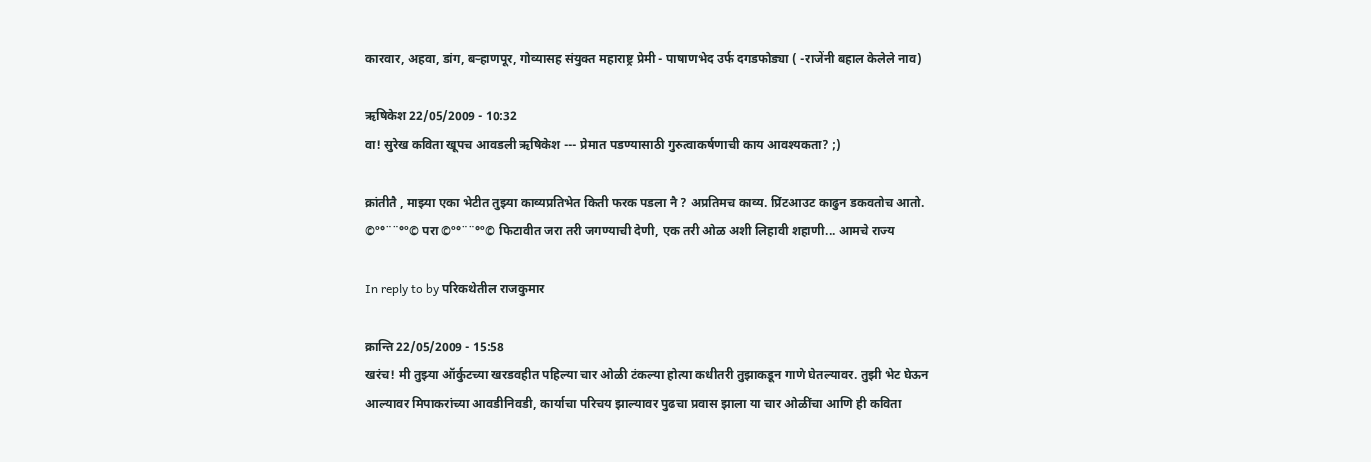कारवार, अहवा, डांग, बर्‍हाणपूर, गोव्यासह संयुक्त महाराष्ट्र प्रेमी - पाषाणभेद उर्फ दगडफोड्या ( -राजेंनी बहाल केलेले नाव)

ऋषिकेश 22/05/2009 - 10:32
वा! सुरेख कविता खूपच आवडली ऋषिकेश --- प्रेमात पडण्यासाठी गुरुत्वाकर्षणाची काय आवश्यकता? ;)

क्रांतीतै , माझ्या एका भेटीत तुझ्या काव्यप्रतिभेत किती फरक पडला नै ? अप्रतिमच काव्य. प्रिंटआउट काढुन डकवतोच आतो. ©º°¨¨°º© परा ©º°¨¨°º© फिटावीत जरा तरी जगण्याची देणी, एक तरी ओळ अशी लिहावी शहाणी... आमचे राज्य

In reply to by परिकथेतील राजकुमार

क्रान्ति 22/05/2009 - 15:58
खरंच! मी तुझ्या ऑर्कुटच्या खरडवहीत पहिल्या चार ओळी टंकल्या होत्या कधीतरी तुझाकडून गाणे घेतल्यावर. तुझी भेट घेऊन आल्यावर मिपाकरांच्या आवडीनिवडी, कार्याचा परिचय झाल्यावर पुढचा प्रवास झाला या चार ओळींचा आणि ही कविता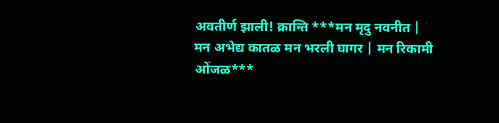अवतीर्ण झाली! क्रान्ति ***मन मृदु नवनीत | मन अभेद्य कातळ मन भरली घागर | मन रिकामी ओंजळ***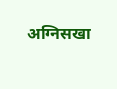अग्निसखा